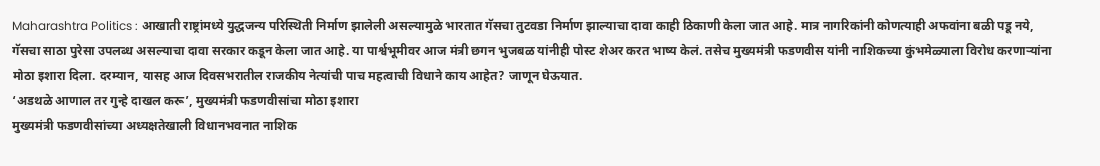Maharashtra Politics : आखाती राष्ट्रांमध्ये युद्धजन्य परिस्थिती निर्माण झालेली असल्यामुळे भारतात गॅसचा तुटवडा निर्माण झाल्याचा दावा काही ठिकाणी केला जात आहे. मात्र नागरिकांनी कोणत्याही अफवांना बळी पडू नये, गॅसचा साठा पुरेसा उपलब्ध असल्याचा दावा सरकार कडून केला जात आहे. या पार्श्वभूमीवर आज मंत्री छगन भुजबळ यांनीही पोस्ट शेअर करत भाष्य केलं. तसेच मुख्यमंत्री फडणवीस यांनी नाशिकच्या कुंभमेळ्याला विरोध करणाऱ्यांना मोठा इशारा दिला. दरम्यान, यासह आज दिवसभरातील राजकीय नेत्यांची पाच महत्वाची विधाने काय आहेत? जाणून घेऊयात.
‘अडथळे आणाल तर गुन्हे दाखल करू’, मुख्यमंत्री फडणवीसांचा मोठा इशारा
मुख्यमंत्री फडणवीसांच्या अध्यक्षतेखाली विधानभवनात नाशिक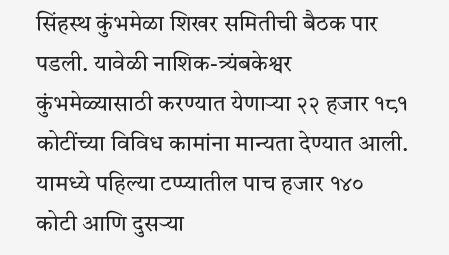सिंहस्थ कुंभमेळा शिखर समितीची बैठक पार पडली. यावेळी नाशिक-त्र्यंबकेश्वर कुंभमेळ्यासाठी करण्यात येणाऱ्या २२ हजार १८१ कोटींच्या विविध कामांना मान्यता देण्यात आली. यामध्ये पहिल्या टप्प्यातील पाच हजार १४० कोटी आणि दुसऱ्या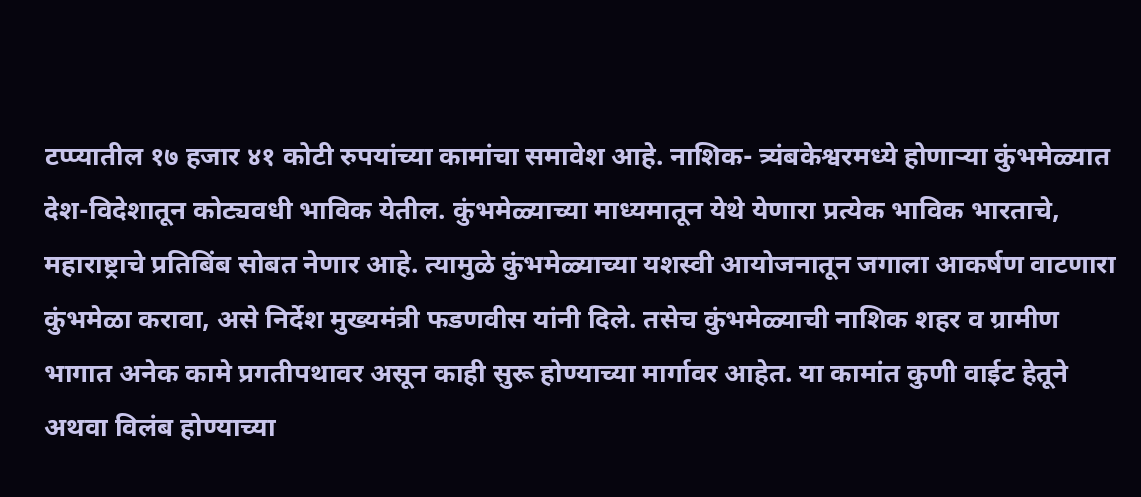टप्प्यातील १७ हजार ४१ कोटी रुपयांच्या कामांचा समावेश आहे. नाशिक- त्र्यंबकेश्वरमध्ये होणाऱ्या कुंभमेळ्यात देश-विदेशातून कोट्यवधी भाविक येतील. कुंभमेळ्याच्या माध्यमातून येथे येणारा प्रत्येक भाविक भारताचे, महाराष्ट्राचे प्रतिबिंब सोबत नेणार आहे. त्यामुळे कुंभमेळ्याच्या यशस्वी आयोजनातून जगाला आकर्षण वाटणारा कुंभमेळा करावा, असे निर्देश मुख्यमंत्री फडणवीस यांनी दिले. तसेच कुंभमेळ्याची नाशिक शहर व ग्रामीण भागात अनेक कामे प्रगतीपथावर असून काही सुरू होण्याच्या मार्गावर आहेत. या कामांत कुणी वाईट हेतूने अथवा विलंब होण्याच्या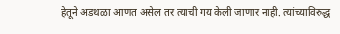हेतूने अडथळा आणत असेल तर त्याची गय केली जाणार नाही. त्यांच्याविरुद्ध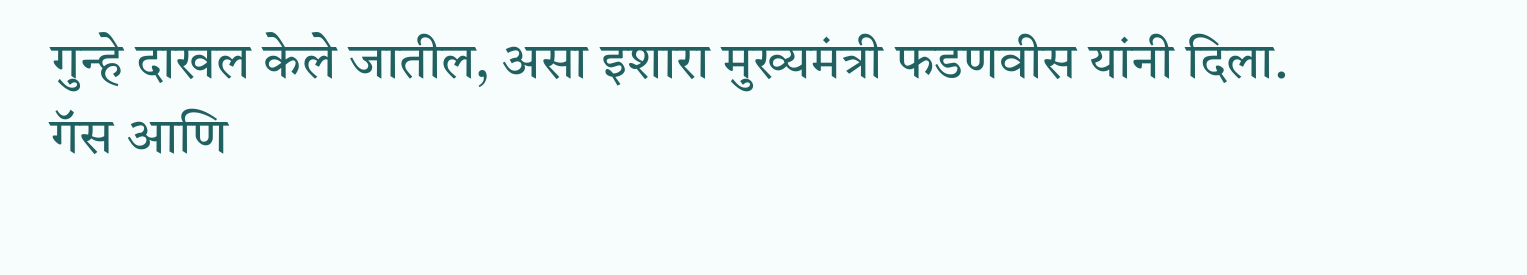गुन्हे दाखल केले जातील, असा इशारा मुख्यमंत्री फडणवीस यांनी दिला.
गॅस आणि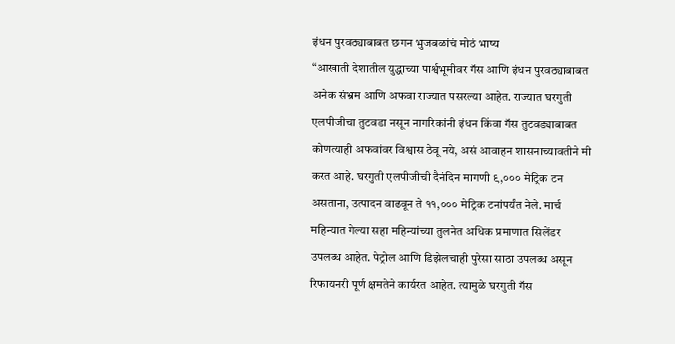इंधन पुरवठ्याबाबत छगन भुजबळांचं मोठं भाष्य
“आखाती देशातील युद्धाच्या पार्श्वभूमीवर गॅस आणि इंधन पुरवठ्याबाबत अनेक संभ्रम आणि अफवा राज्यात पसरल्या आहेत. राज्यात घरगुती एलपीजीचा तुटवडा नसून नागरिकांनी इंधन किंवा गॅस तुटवड्याबाबत कोणत्याही अफवांवर विश्वास ठेवू नये, असं आवाहन शासनाच्यावतीने मी करत आहे. घरगुती एलपीजीची दैनंदिन मागणी ९,००० मेट्रिक टन असताना, उत्पादन वाढवून ते ११,००० मेट्रिक टनांपर्यंत नेले. मार्च महिन्यात गेल्या सहा महिन्यांच्या तुलनेत अधिक प्रमाणात सिलेंडर उपलब्ध आहेत. पेट्रोल आणि डिझेलचाही पुरेसा साठा उपलब्ध असून रिफायनरी पूर्ण क्षमतेने कार्यरत आहेत. त्यामुळे घरगुती गॅस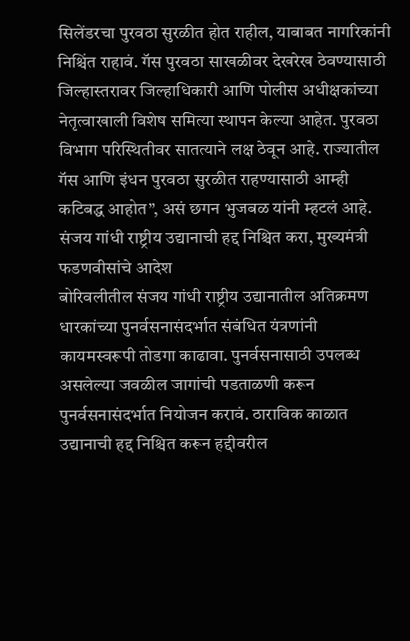सिलेंडरचा पुरवठा सुरळीत होत राहील, याबाबत नागरिकांनी निश्चिंत राहावं. गॅस पुरवठा साखळीवर देखरेख ठेवण्यासाठी जिल्हास्तरावर जिल्हाधिकारी आणि पोलीस अधीक्षकांच्या नेतृत्वाखाली विशेष समित्या स्थापन केल्या आहेत. पुरवठा विभाग परिस्थितीवर सातत्याने लक्ष ठेवून आहे. राज्यातील गॅस आणि इंधन पुरवठा सुरळीत राहण्यासाठी आम्ही कटिबद्ध आहोत”, असं छगन भुजबळ यांनी म्हटलं आहे.
संजय गांधी राष्ट्रीय उद्यानाची हद्द निश्चित करा, मुख्यमंत्री फडणवीसांचे आदेश
बोरिवलीतील संजय गांधी राष्ट्रीय उद्यानातील अतिक्रमण धारकांच्या पुनर्वसनासंदर्भात संबंधित यंत्रणांनी कायमस्वरूपी तोडगा काढावा. पुनर्वसनासाठी उपलब्ध असलेल्या जवळील जागांची पडताळणी करून पुनर्वसनासंदर्भात नियोजन करावं. ठाराविक काळात उद्यानाची हद्द निश्चित करून हद्दीवरील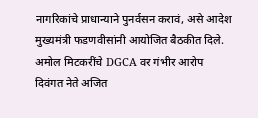नागरिकांचे प्राधान्याने पुनर्वसन करावं, असे आदेश मुख्यमंत्री फडणवीसांनी आयोजित बैठकीत दिले.
अमोल मिटकरींचे DGCA वर गंभीर आरोप
दिवंगत नेते अजित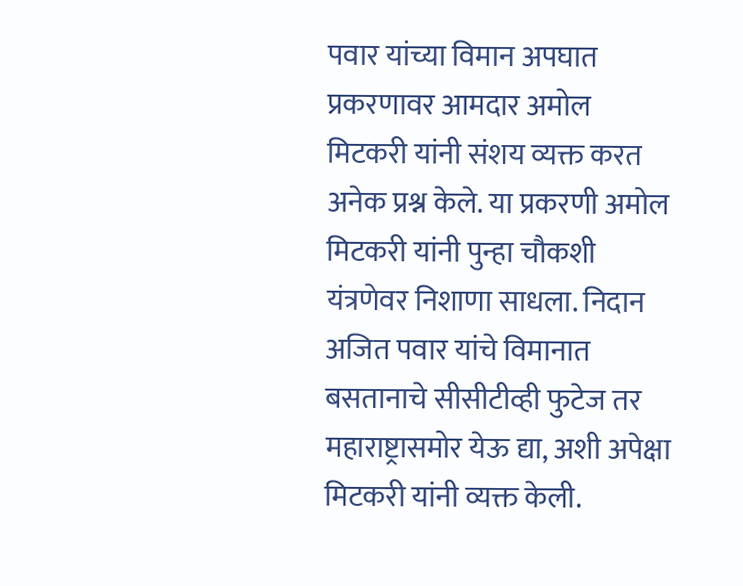पवार यांच्या विमान अपघात प्रकरणावर आमदार अमोल मिटकरी यांनी संशय व्यक्त करत अनेक प्रश्न केले. या प्रकरणी अमोल मिटकरी यांनी पुन्हा चौकशी यंत्रणेवर निशाणा साधला. निदान अजित पवार यांचे विमानात बसतानाचे सीसीटीव्ही फुटेज तर महाराष्ट्रासमोर येऊ द्या, अशी अपेक्षा मिटकरी यांनी व्यक्त केली.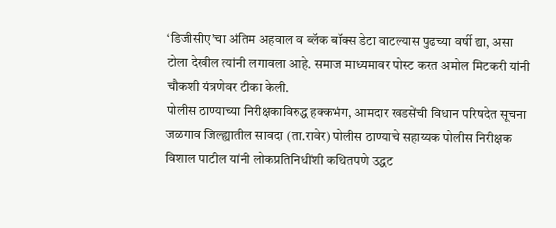‘डिजीसीए’चा अंतिम अहवाल व ब्लॅक बॉक्स डेटा वाटल्यास पुढच्या वर्षी द्या, असा टोला देखील त्यांनी लगावला आहे. समाज माध्यमावर पोस्ट करत अमोल मिटकरी यांनी चौकशी यंत्रणेवर टीका केली.
पोलीस ठाण्याच्या निरीक्षकाविरुद्ध हक्कभंग, आमदार खडसेंची विधान परिषदेत सूचना
जळगाव जिल्ह्यातील सावदा (ता.रावेर) पोलीस ठाण्याचे सहाय्यक पोलीस निरीक्षक विशाल पाटील यांनी लोकप्रतिनिधींशी कथितपणे उद्धट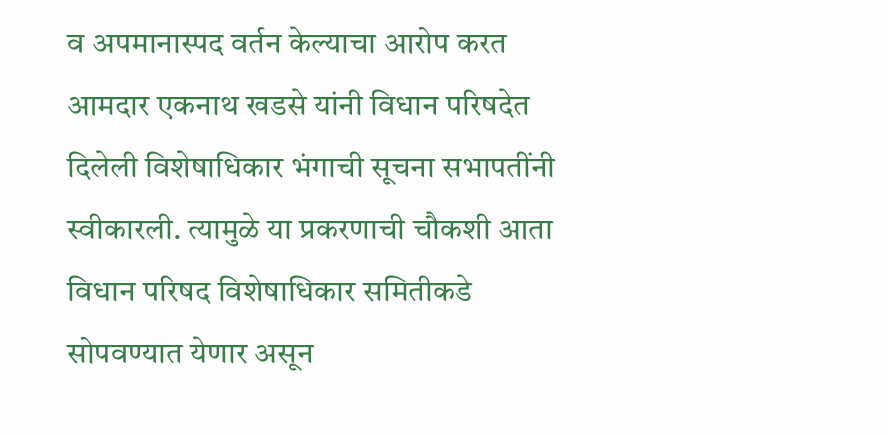व अपमानास्पद वर्तन केल्याचा आरोप करत आमदार एकनाथ खडसे यांनी विधान परिषदेत दिलेली विशेषाधिकार भंगाची सूचना सभापतींनी स्वीकारली. त्यामुळे या प्रकरणाची चौकशी आता विधान परिषद विशेषाधिकार समितीकडे सोपवण्यात येणार असून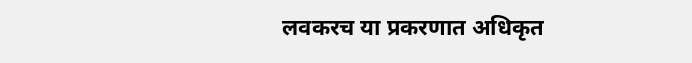लवकरच या प्रकरणात अधिकृत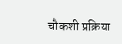चौकशी प्रक्रिया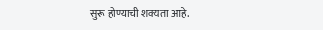सुरू होण्याची शक्यता आहे.